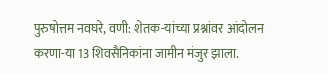पुरुषोत्तम नवघरे, वणी: शेतक-यांच्या प्रश्नांवर आंदोलन करणा-या 13 शिवसैनिकांना जामीन मंजुर झाला.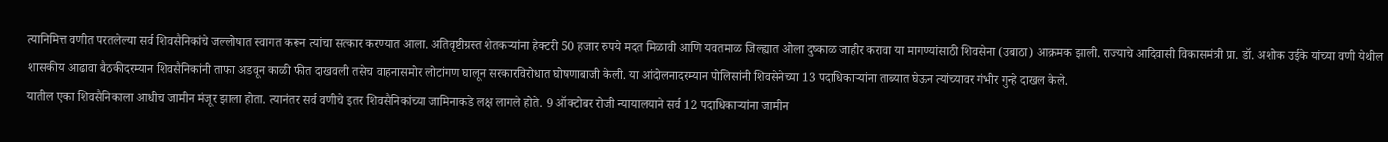त्यानिमित्त वणीत परतलेल्या सर्व शिवसैनिकांचे जल्लोषात स्वागत करून त्यांचा सत्कार करण्यात आला. अतिवृष्टीग्रस्त शेतकऱ्यांना हेक्टरी 50 हजार रुपये मदत मिळावी आणि यवतमाळ जिल्ह्यात ओला दुष्काळ जाहीर करावा या मागण्यांसाठी शिवसेना (उबाठा) आक्रमक झाली. राज्याचे आदिवासी विकासमंत्री प्रा. डॉ. अशोक उईके यांच्या वणी येथील शासकीय आढावा बैठकीदरम्यान शिवसैनिकांनी ताफा अडवून काळी फीत दाखवली तसेच वाहनासमोर लोटांगण घालून सरकारविरोधात घोषणाबाजी केली. या आंदोलनादरम्यान पोलिसांनी शिवसेनेच्या 13 पदाधिकाऱ्यांना ताब्यात घेऊन त्यांच्यावर गंभीर गुन्हे दाखल केले.
यातील एका शिवसैनिकाला आधीच जामीन मंजूर झाला होता. त्यानंतर सर्व वणीचे इतर शिवसैनिकांच्या जामिनाकडे लक्ष लागले होते. 9 ऑक्टोबर रोजी न्यायालयाने सर्व 12 पदाधिकाऱ्यांना जामीन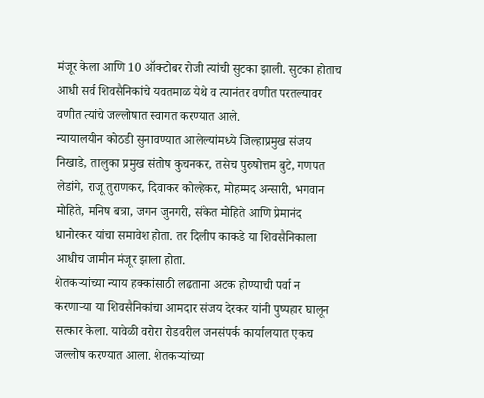मंजूर केला आणि 10 ऑक्टोबर रोजी त्यांची सुटका झाली. सुटका होताच आधी सर्व शिवसैनिकांचे यवतमाळ येथे व त्यानंतर वणीत परतल्यावर वणीत त्यांचे जल्लोषात स्वागत करण्यात आले.
न्यायालयीन कोठडी सुनावण्यात आलेल्यांमध्ये जिल्हाप्रमुख संजय निखाडे, तालुका प्रमुख संतोष कुचनकर, तसेच पुरुषोत्तम बुटे, गणपत लेडांगे, राजू तुराणकर, दिवाकर कोल्हेकर, मोहम्मद अन्सारी, भगवान मोहिते, मनिष बत्रा, जगन जुनगरी, संकेत मोहिते आणि प्रेमानंद धानोरकर यांचा समावेश होता. तर दिलीप काकडे या शिवसैनिकाला आधीच जामीन मंजूर झाला होता.
शेतकऱ्यांच्या न्याय हक्कांसाठी लढताना अटक होण्याची पर्वा न करणाऱ्या या शिवसैनिकांचा आमदार संजय देरकर यांनी पुष्पहार घालून सत्कार केला. यावेळी वरोरा रोडवरील जनसंपर्क कार्यालयात एकच जल्लोष करण्यात आला. शेतकऱ्यांच्या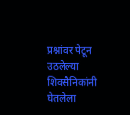प्रश्नांवर पेटून उठलेल्या शिवसैनिकांनी घेतलेला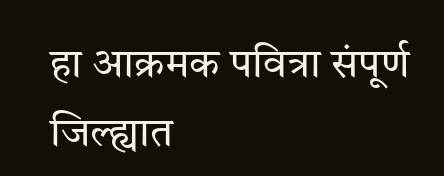हा आक्रमक पवित्रा संपूर्ण जिल्ह्यात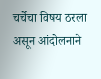चर्चेचा विषय ठरला असून आंदोलनाने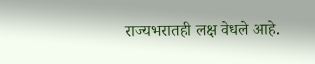राज्यभरातही लक्ष वेधले आहे.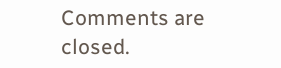Comments are closed.